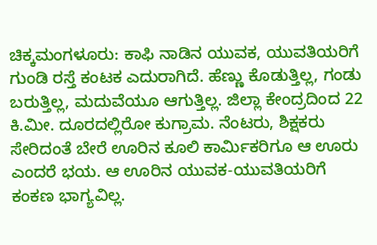ಚಿಕ್ಕಮಂಗಳೂರು: ಕಾಫಿ ನಾಡಿನ ಯುವಕ, ಯುವತಿಯರಿಗೆ ಗುಂಡಿ ರಸ್ತೆ ಕಂಟಕ ಎದುರಾಗಿದೆ. ಹೆಣ್ಣು ಕೊಡುತ್ತಿಲ್ಲ, ಗಂಡು ಬರುತ್ತಿಲ್ಲ, ಮದುವೆಯೂ ಆಗುತ್ತಿಲ್ಲ. ಜಿಲ್ಲಾ ಕೇಂದ್ರದಿಂದ 22 ಕಿ.ಮೀ. ದೂರದಲ್ಲಿರೋ ಕುಗ್ರಾಮ. ನೆಂಟರು, ಶಿಕ್ಷಕರು ಸೇರಿದಂತೆ ಬೇರೆ ಊರಿನ ಕೂಲಿ ಕಾರ್ಮಿಕರಿಗೂ ಆ ಊರು ಎಂದರೆ ಭಯ. ಆ ಊರಿನ ಯುವಕ-ಯುವತಿಯರಿಗೆ ಕಂಕಣ ಭಾಗ್ಯವಿಲ್ಲ.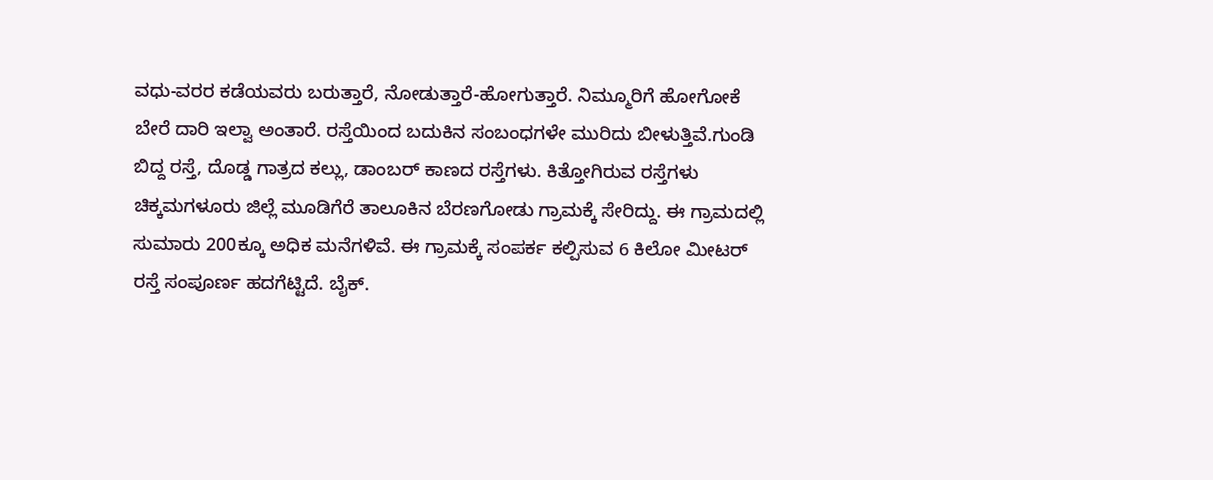ವಧು-ವರರ ಕಡೆಯವರು ಬರುತ್ತಾರೆ, ನೋಡುತ್ತಾರೆ-ಹೋಗುತ್ತಾರೆ. ನಿಮ್ಮೂರಿಗೆ ಹೋಗೋಕೆ ಬೇರೆ ದಾರಿ ಇಲ್ವಾ ಅಂತಾರೆ. ರಸ್ತೆಯಿಂದ ಬದುಕಿನ ಸಂಬಂಧಗಳೇ ಮುರಿದು ಬೀಳುತ್ತಿವೆ.ಗುಂಡಿ ಬಿದ್ದ ರಸ್ತೆ, ದೊಡ್ಡ ಗಾತ್ರದ ಕಲ್ಲು, ಡಾಂಬರ್ ಕಾಣದ ರಸ್ತೆಗಳು. ಕಿತ್ತೋಗಿರುವ ರಸ್ತೆಗಳು ಚಿಕ್ಕಮಗಳೂರು ಜಿಲ್ಲೆ ಮೂಡಿಗೆರೆ ತಾಲೂಕಿನ ಬೆರಣಗೋಡು ಗ್ರಾಮಕ್ಕೆ ಸೇರಿದ್ದು. ಈ ಗ್ರಾಮದಲ್ಲಿ ಸುಮಾರು 200ಕ್ಕೂ ಅಧಿಕ ಮನೆಗಳಿವೆ. ಈ ಗ್ರಾಮಕ್ಕೆ ಸಂಪರ್ಕ ಕಲ್ಪಿಸುವ 6 ಕಿಲೋ ಮೀಟರ್ ರಸ್ತೆ ಸಂಪೂರ್ಣ ಹದಗೆಟ್ಟಿದೆ. ಬೈಕ್.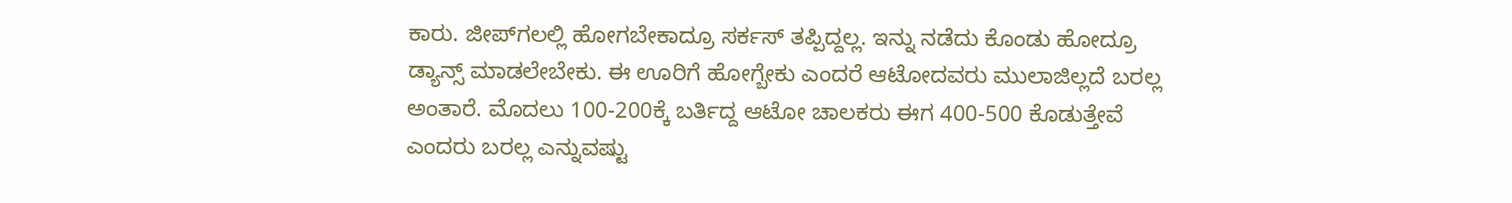ಕಾರು. ಜೀಪ್‍ಗಲಲ್ಲಿ ಹೋಗಬೇಕಾದ್ರೂ ಸರ್ಕಸ್ ತಪ್ಪಿದ್ದಲ್ಲ. ಇನ್ನು ನಡೆದು ಕೊಂಡು ಹೋದ್ರೂ ಡ್ಯಾನ್ಸ್ ಮಾಡಲೇಬೇಕು. ಈ ಊರಿಗೆ ಹೋಗ್ಬೇಕು ಎಂದರೆ ಆಟೋದವರು ಮುಲಾಜಿಲ್ಲದೆ ಬರಲ್ಲ ಅಂತಾರೆ. ಮೊದಲು 100-200ಕ್ಕೆ ಬರ್ತಿದ್ದ ಆಟೋ ಚಾಲಕರು ಈಗ 400-500 ಕೊಡುತ್ತೇವೆ ಎಂದರು ಬರಲ್ಲ ಎನ್ನುವಷ್ಟು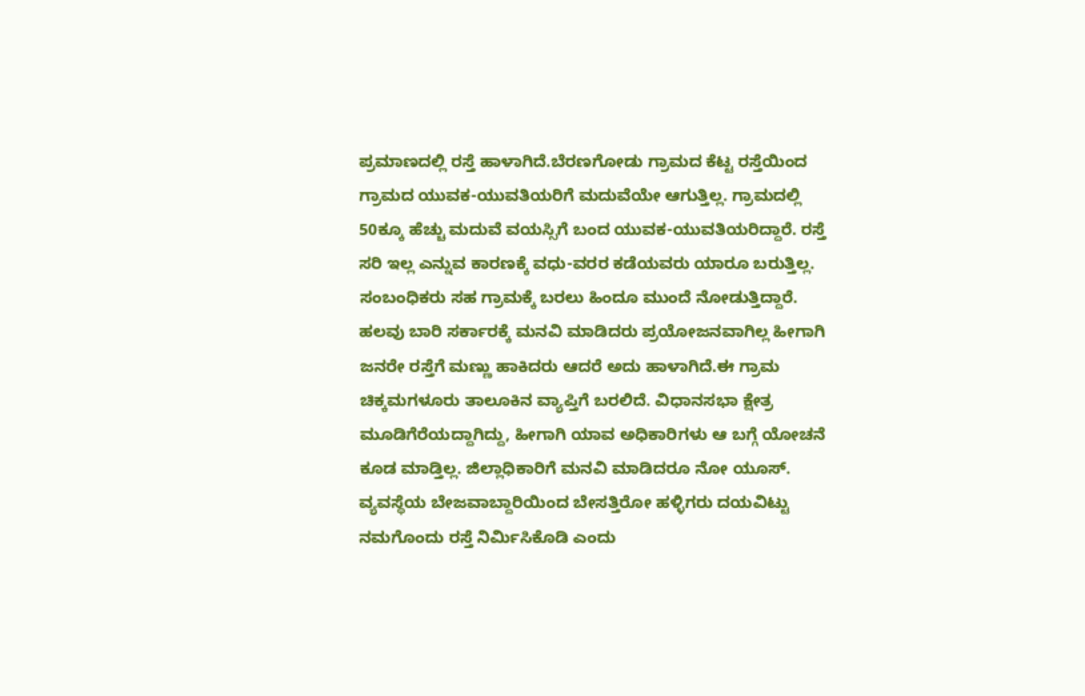ಪ್ರಮಾಣದಲ್ಲಿ ರಸ್ತೆ ಹಾಳಾಗಿದೆ.ಬೆರಣಗೋಡು ಗ್ರಾಮದ ಕೆಟ್ಟ ರಸ್ತೆಯಿಂದ ಗ್ರಾಮದ ಯುವಕ-ಯುವತಿಯರಿಗೆ ಮದುವೆಯೇ ಆಗುತ್ತಿಲ್ಲ. ಗ್ರಾಮದಲ್ಲಿ 50ಕ್ಕೂ ಹೆಚ್ಚು ಮದುವೆ ವಯಸ್ಸಿಗೆ ಬಂದ ಯುವಕ-ಯುವತಿಯರಿದ್ದಾರೆ. ರಸ್ತೆ ಸರಿ ಇಲ್ಲ ಎನ್ನುವ ಕಾರಣಕ್ಕೆ ವಧು-ವರರ ಕಡೆಯವರು ಯಾರೂ ಬರುತ್ತಿಲ್ಲ. ಸಂಬಂಧಿಕರು ಸಹ ಗ್ರಾಮಕ್ಕೆ ಬರಲು ಹಿಂದೂ ಮುಂದೆ ನೋಡುತ್ತಿದ್ದಾರೆ. ಹಲವು ಬಾರಿ ಸರ್ಕಾರಕ್ಕೆ ಮನವಿ ಮಾಡಿದರು ಪ್ರಯೋಜನವಾಗಿಲ್ಲ ಹೀಗಾಗಿ ಜನರೇ ರಸ್ತೆಗೆ ಮಣ್ಣು ಹಾಕಿದರು ಆದರೆ ಅದು ಹಾಳಾಗಿದೆ.ಈ ಗ್ರಾಮ ಚಿಕ್ಕಮಗಳೂರು ತಾಲೂಕಿನ ವ್ಯಾಪ್ತಿಗೆ ಬರಲಿದೆ. ವಿಧಾನಸಭಾ ಕ್ಷೇತ್ರ ಮೂಡಿಗೆರೆಯದ್ದಾಗಿದ್ದು, ಹೀಗಾಗಿ ಯಾವ ಅಧಿಕಾರಿಗಳು ಆ ಬಗ್ಗೆ ಯೋಚನೆ ಕೂಡ ಮಾಡ್ತಿಲ್ಲ. ಜಿಲ್ಲಾಧಿಕಾರಿಗೆ ಮನವಿ ಮಾಡಿದರೂ ನೋ ಯೂಸ್. ವ್ಯವಸ್ಥೆಯ ಬೇಜವಾಬ್ದಾರಿಯಿಂದ ಬೇಸತ್ತಿರೋ ಹಳ್ಳಿಗರು ದಯವಿಟ್ಟು ನಮಗೊಂದು ರಸ್ತೆ ನಿರ್ಮಿಸಿಕೊಡಿ ಎಂದು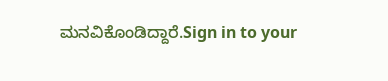ಮನವಿಕೊಂಡಿದ್ದಾರೆ.Sign in to your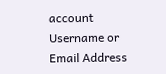account
Username or Email Address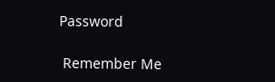Password

 Remember Me